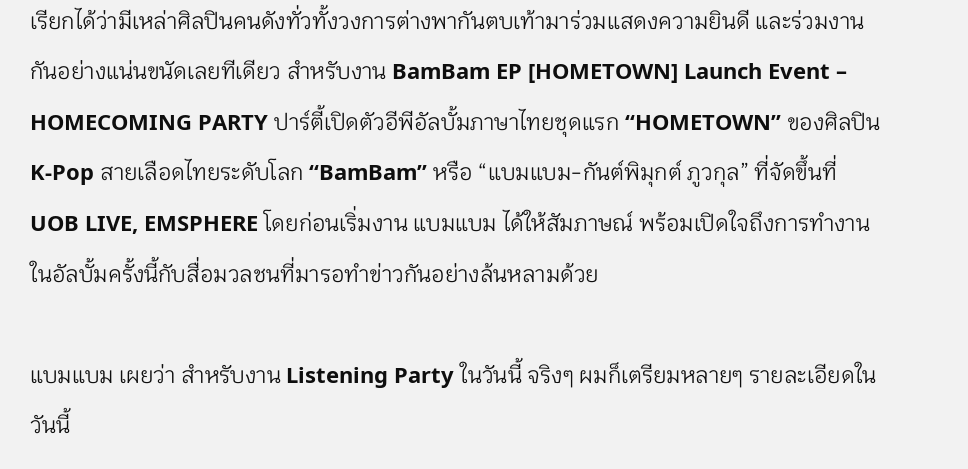เรียกได้ว่ามีเหล่าศิลปินคนดังทั่วทั้งวงการต่างพากันตบเท้ามาร่วมแสดงความยินดี และร่วมงานกันอย่างแน่นขนัดเลยทีเดียว สำหรับงาน BamBam EP [HOMETOWN] Launch Event – HOMECOMING PARTY ปาร์ตี้เปิดตัวอีพีอัลบั้มภาษาไทยชุดแรก “HOMETOWN” ของศิลปิน K-Pop สายเลือดไทยระดับโลก “BamBam” หรือ “แบมแบม-กันต์พิมุกต์ ภูวกุล” ที่จัดขึ้นที่ UOB LIVE, EMSPHERE โดยก่อนเริ่มงาน แบมแบม ได้ให้สัมภาษณ์ พร้อมเปิดใจถึงการทำงานในอัลบั้มครั้งนี้กับสื่อมวลชนที่มารอทำข่าวกันอย่างล้นหลามด้วย

แบมแบม เผยว่า สำหรับงาน Listening Party ในวันนี้ จริงๆ ผมก็เตรียมหลายๆ รายละเอียดในวันนี้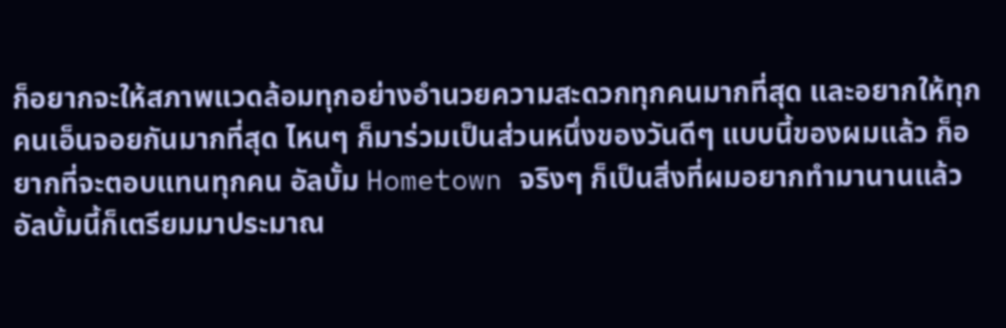ก็อยากจะให้สภาพแวดล้อมทุกอย่างอำนวยความสะดวกทุกคนมากที่สุด และอยากให้ทุกคนเอ็นจอยกันมากที่สุด ไหนๆ ก็มาร่วมเป็นส่วนหนึ่งของวันดีๆ แบบนี้ของผมแล้ว ก็อยากที่จะตอบแทนทุกคน อัลบั้ม Hometown จริงๆ ก็เป็นสิ่งที่ผมอยากทำมานานแล้ว อัลบั้มนี้ก็เตรียมมาประมาณ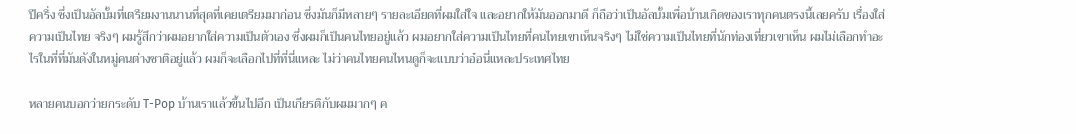ปีครึ่ง ซึ่งเป็นอัลบั้มที่เตรียมงานนานที่สุดที่เคยเตรียมมาก่อน ซึ่งมันก็มีหลายๆ รายละเอียดที่ผมใส่ใจ และอยากให้มันออกมาดี ก็ถือว่าเป็นอัลบั้มเพื่อบ้านเกิดของเราทุกคนตรงนี้เลยครับ เรื่องใส่ความเป็นไทย จริงๆ ผมรู้สึกว่าผมอยากใส่ความเป็นตัวเอง ซึ่งผมก็เป็นคนไทยอยู่แล้ว ผมอยากใส่ความเป็นไทยที่คนไทยเขาเห็นจริงๆ ไม่ใช่ความเป็นไทยที่นักท่องเที่ยวเขาเห็น ผมไม่เลือกทำอะไรในที่ที่มันดังในหมู่คนต่างชาติอยู่แล้ว ผมก็จะเลือกไปที่ที่นี่แหละ ไม่ว่าคนไทยคนไหนดูก็จะแบบว่าอ๋อนี่แหละประเทศไทย

หลายคนบอกว่ายกระดับ T-Pop บ้านเราแล้วขึ้นไปอีก เป็นเกียรติกับผมมากๆ ค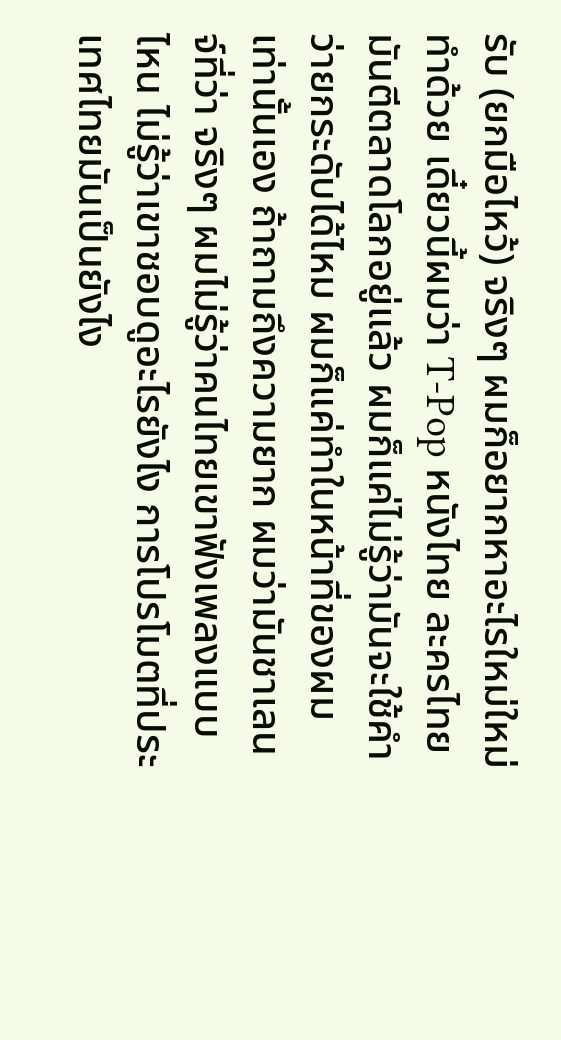รับ (ยกมือไหว้) จริงๆ ผมก็อยากหาอะไรใหม่ใหม่ทำด้วย เดี๋ยวนี้ผมว่า T-Pop หนังไทย ละครไทย มันตีตลาดโลกอยู่แล้ว ผมก็แค่ไม่รู้ว่ามันจะใช้คำว่ายกระดับได้ไหม ผมก็แค่ทำในหน้าที่ของผมเท่านั้นเอง ถ้าถามถึงความยาก ผมว่ามันชาเลนจ์ที่ว่า จริงๆ ผมไม่รู้ว่าคนไทยเขาฟังเพลงแบบไหน ไม่รู้ว่าเขาชอบดูอะไรยังไง การโปรโมตที่ประเทศไทยมันเป็นยังไง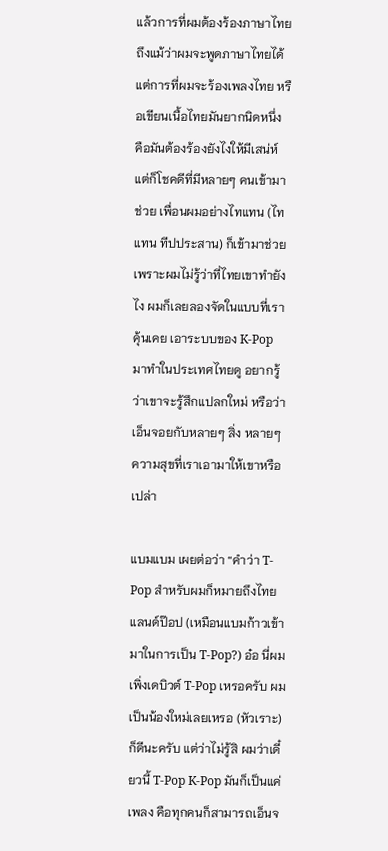แล้วการที่ผมต้องร้องภาษาไทย ถึงแม้ว่าผมจะพูดภาษาไทยได้ แต่การที่ผมจะร้องเพลงไทย หรือเขียนเนื้อไทยมันยากนิดหนึ่ง คือมันต้องร้องยังไงให้มีเสน่ห์ แต่ก็โชคดีที่มีหลายๆ คนเข้ามาช่วย เพื่อนผมอย่างไทแทน (ไทแทน ทีปประสาน) ก็เข้ามาช่วย เพราะผมไม่รู้ว่าที่ไทยเขาทำยังไง ผมก็เลยลองจัดในแบบที่เราคุ้นเคย เอาระบบของ K-Pop มาทำในประเทศไทยดู อยากรู้ว่าเขาจะรู้สึกแปลกใหม่ หรือว่าเอ็นจอยกับหลายๆ สิ่ง หลายๆ ความสุขที่เราเอามาให้เขาหรือเปล่า

แบมแบม เผยต่อว่า “คำว่า T-Pop สำหรับผมก็หมายถึงไทยแลนด์ป๊อป (เหมือนแบมก้าวเข้ามาในการเป็น T-Pop?) อ๋อ นี่ผมเพิ่งเดบิวต์ T-Pop เหรอครับ ผมเป็นน้องใหม่เลยเหรอ (หัวเราะ) ก็ดีนะครับ แต่ว่าไม่รู้สิ ผมว่าเดี๋ยวนี้ T-Pop K-Pop มันก็เป็นแค่เพลง คือทุกคนก็สามารถเอ็นจ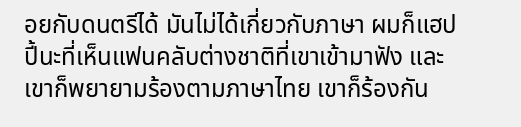อยกับดนตรีได้ มันไม่ได้เกี่ยวกับภาษา ผมก็แฮปปี้นะที่เห็นแฟนคลับต่างชาติที่เขาเข้ามาฟัง และเขาก็พยายามร้องตามภาษาไทย เขาก็ร้องกัน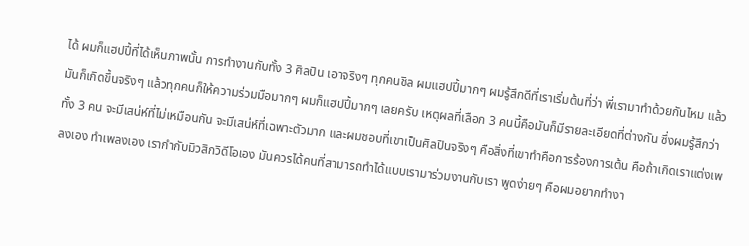ได้ ผมก็แฮปปี้ที่ได้เห็นภาพนั้น การทำงานกับทั้ง 3 ศิลปิน เอาจริงๆ ทุกคนชิล ผมแฮปปี้มากๆ ผมรู้สึกดีที่เราเริ่มต้นที่ว่า พี่เรามาทำด้วยกันไหม แล้วมันก็เกิดขึ้นจริงๆ แล้วทุกคนก็ให้ความร่วมมือมากๆ ผมก็แฮปปี้มากๆ เลยครับ เหตุผลที่เลือก 3 คนนี้คือมันก็มีรายละเอียดที่ต่างกัน ซึ่งผมรู้สึกว่าทั้ง 3 คน จะมีเสน่ห์ที่ไม่เหมือนกัน จะมีเสน่ห์ที่เฉพาะตัวมาก และผมชอบที่เขาเป็นศิลปินจริงๆ คือสิ่งที่เขาทำคือการร้องการเต้น คือถ้าเกิดเราแต่งเพลงเอง ทำเพลงเอง เรากำกับมิวสิกวิดีโอเอง มันควรได้คนที่สามารถทำได้แบบเรามาร่วมงานกับเรา พูดง่ายๆ คือผมอยากทำงา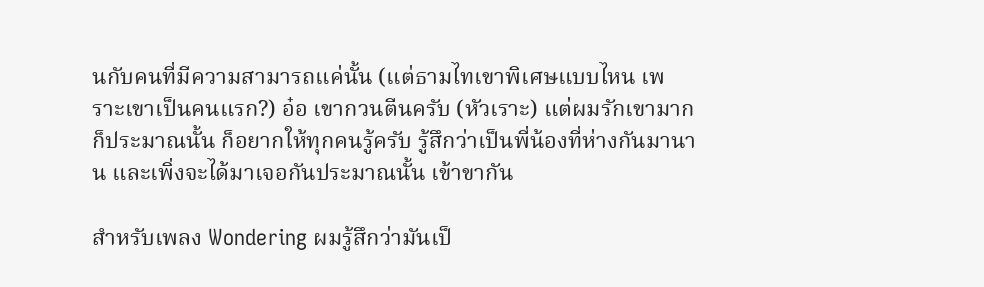นกับคนที่มีความสามารถแค่นั้น (แต่ธามไทเขาพิเศษแบบไหน เพราะเขาเป็นคนแรก?) อ๋อ เขากวนตีนครับ (หัวเราะ) แต่ผมรักเขามาก ก็ประมาณนั้น ก็อยากให้ทุกคนรู้ครับ รู้สึกว่าเป็นพี่น้องที่ห่างกันมานาน และเพิ่งจะได้มาเจอกันประมาณนั้น เข้าขากัน

สำหรับเพลง Wondering ผมรู้สึกว่ามันเป็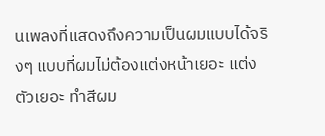นเพลงที่แสดงถึงความเป็นผมแบบได้จริงๆ แบบที่ผมไม่ต้องแต่งหน้าเยอะ แต่งตัวเยอะ ทำสีผม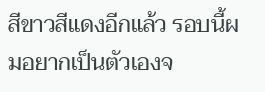สีขาวสีแดงอีกแล้ว รอบนี้ผมอยากเป็นตัวเองจ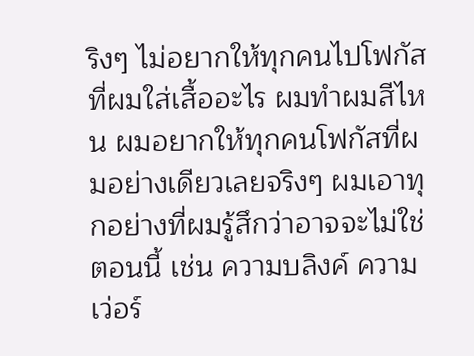ริงๆ ไม่อยากให้ทุกคนไปโฟกัสที่ผมใส่เสื้ออะไร ผมทำผมสีไหน ผมอยากให้ทุกคนโฟกัสที่ผมอย่างเดียวเลยจริงๆ ผมเอาทุกอย่างที่ผมรู้สึกว่าอาจจะไม่ใช่ตอนนี้ เช่น ความบลิงค์ ความเว่อร์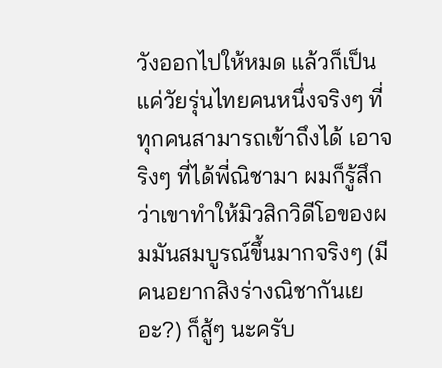วังออกไปให้หมด แล้วก็เป็นแค่วัยรุ่นไทยคนหนึ่งจริงๆ ที่ทุกคนสามารถเข้าถึงได้ เอาจริงๆ ที่ได้พี่ณิชามา ผมก็รู้สึกว่าเขาทำให้มิวสิกวิดีโอของผมมันสมบูรณ์ขึ้นมากจริงๆ (มีคนอยากสิงร่างณิชากันเยอะ?) ก็สู้ๆ นะครับ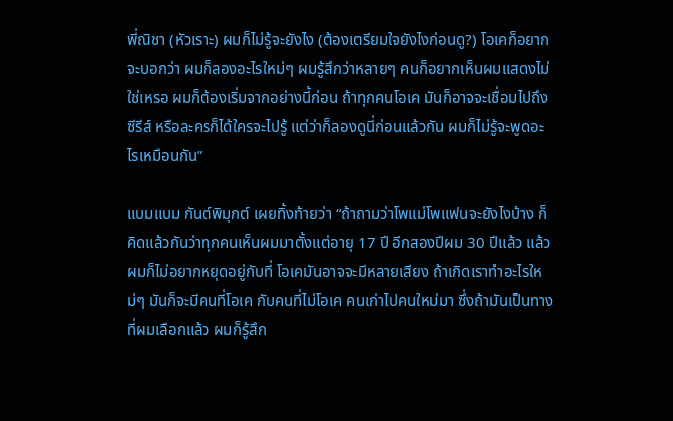พี่ณิชา (หัวเราะ) ผมก็ไม่รู้จะยังไง (ต้องเตรียมใจยังไงก่อนดู?) โอเคก็อยากจะบอกว่า ผมก็ลองอะไรใหม่ๆ ผมรู้สึกว่าหลายๆ คนก็อยากเห็นผมแสดงไม่ใช่เหรอ ผมก็ต้องเริ่มจากอย่างนี้ก่อน ถ้าทุกคนโอเค มันก็อาจจะเชื่อมไปถึงซีรีส์ หรือละครก็ได้ใครจะไปรู้ แต่ว่าก็ลองดูนี่ก่อนแล้วกัน ผมก็ไม่รู้จะพูดอะไรเหมือนกัน”

แบมแบม กันต์พิมุกต์ เผยทิ้งท้ายว่า “ถ้าถามว่าโพแม่โพแฟนจะยังไงบ้าง ก็คิดแล้วกันว่าทุกคนเห็นผมมาตั้งแต่อายุ 17 ปี อีกสองปีผม 30 ปีแล้ว แล้วผมก็ไม่อยากหยุดอยู่กับที่ โอเคมันอาจจะมีหลายเสียง ถ้าเกิดเราทำอะไรใหม่ๆ มันก็จะมีคนที่โอเค กับคนที่ไม่โอเค คนเก่าไปคนใหม่มา ซึ่งถ้ามันเป็นทางที่ผมเลือกแล้ว ผมก็รู้สึก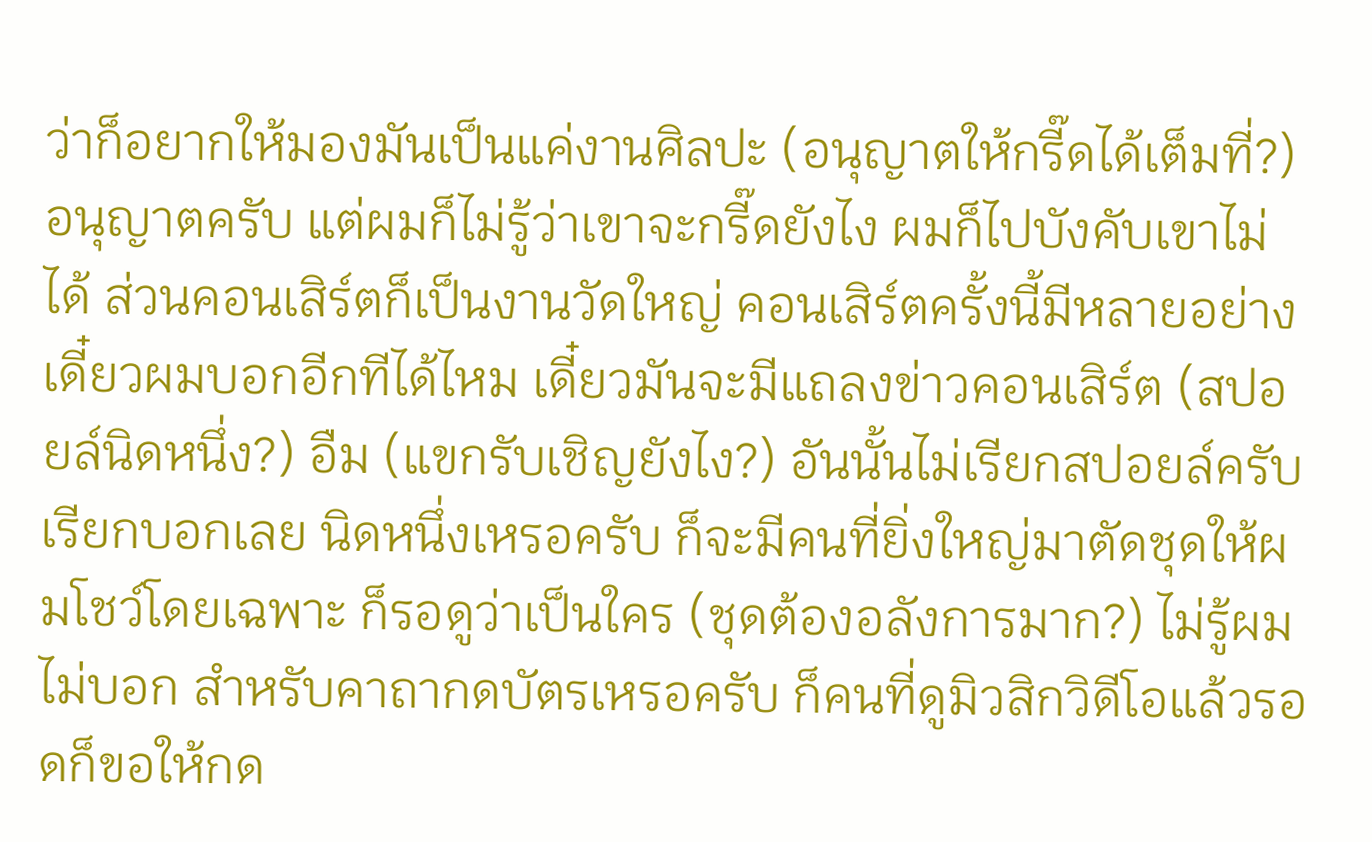ว่าก็อยากให้มองมันเป็นแค่งานศิลปะ (อนุญาตให้กรี๊ดได้เต็มที่?) อนุญาตครับ แต่ผมก็ไม่รู้ว่าเขาจะกรี๊ดยังไง ผมก็ไปบังคับเขาไม่ได้ ส่วนคอนเสิร์ตก็เป็นงานวัดใหญ่ คอนเสิร์ตครั้งนี้มีหลายอย่าง เดี๋ยวผมบอกอีกทีได้ไหม เดี๋ยวมันจะมีแถลงข่าวคอนเสิร์ต (สปอยล์นิดหนึ่ง?) อืม (แขกรับเชิญยังไง?) อันนั้นไม่เรียกสปอยล์ครับ เรียกบอกเลย นิดหนึ่งเหรอครับ ก็จะมีคนที่ยิ่งใหญ่มาตัดชุดให้ผมโชว์โดยเฉพาะ ก็รอดูว่าเป็นใคร (ชุดต้องอลังการมาก?) ไม่รู้ผมไม่บอก สำหรับคาถากดบัตรเหรอครับ ก็คนที่ดูมิวสิกวิดีโอแล้วรอดก็ขอให้กด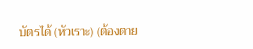บัตรได้ (หัวเราะ) (ต้องตาย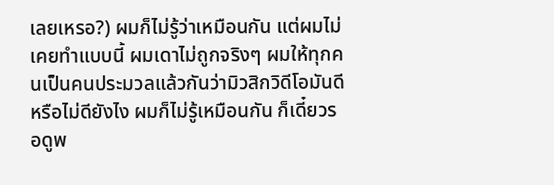เลยเหรอ?) ผมก็ไม่รู้ว่าเหมือนกัน แต่ผมไม่เคยทำแบบนี้ ผมเดาไม่ถูกจริงๆ ผมให้ทุกคนเป็นคนประมวลแล้วกันว่ามิวสิกวิดีโอมันดีหรือไม่ดียังไง ผมก็ไม่รู้เหมือนกัน ก็เดี๋ยวรอดูพ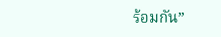ร้อมกัน”